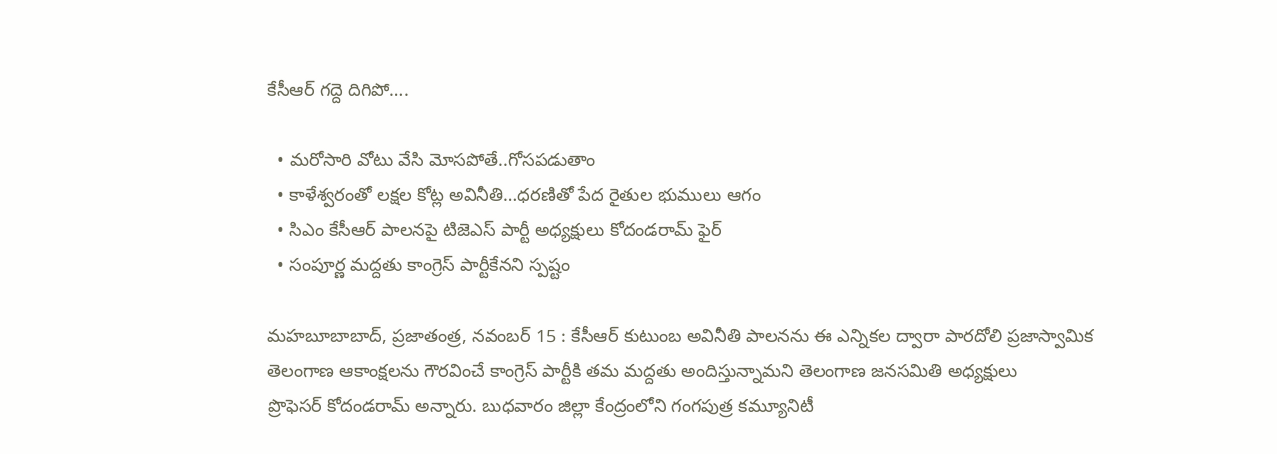కేసీఆర్‌ ‌గద్దె దిగిపో….

  • మరోసారి వోటు వేసి మోసపోతే..గోసపడుతాం
  • కాళేశ్వరంతో లక్షల కోట్ల అవినీతి…ధరణితో పేద రైతుల భుములు ఆగం
  • సిఎం కేసీఆర్‌ ‌పాలనపై టిజెఎస్‌ ‌పార్టీ అధ్యక్షులు కోదండరామ్‌ ‌ఫైర్‌
  • సంపూర్ణ మద్దతు కాంగ్రెస్‌ ‌పార్టీకేనని స్పష్టం

మహబూబాబాద్‌, ప్రజాతంత్ర, నవంబర్‌ 15 : కేసీఆర్‌ ‌కుటుంబ అవినీతి పాలనను ఈ ఎన్నికల ద్వారా పారదోలి ప్రజాస్వామిక తెలంగాణ ఆకాంక్షలను గౌరవించే కాంగ్రెస్‌ ‌పార్టీకి తమ మద్దతు అందిస్తున్నామని తెలంగాణ జనసమితి అధ్యక్షులు ప్రొఫెసర్‌ ‌కోదండరామ్‌ అన్నారు. బుధవారం జిల్లా కేంద్రంలోని గంగపుత్ర కమ్యూనిటీ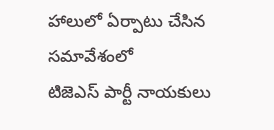హాలులో ఏర్పాటు చేసిన సమావేశంలో టిజెఎస్‌ ‌పార్టీ నాయకులు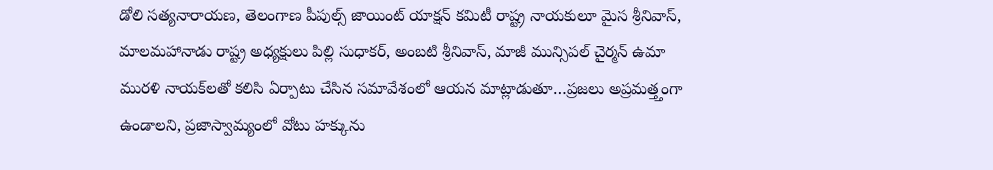డోలి సత్యనారాయణ, తెలంగాణ పీపుల్స్ ‌జాయింట్‌ ‌యాక్షన్‌ ‌కమిటీ రాష్ట్ర నాయకులూ మైస శ్రీనివాస్‌, మాలమహానాడు రాష్ట్ర అధ్యక్షులు పిల్లి సుధాకర్‌, అం‌బటి శ్రీనివాస్‌, మాజీ మున్సిపల్‌ ‌చైర్మన్‌ ఉమా మురళి నాయక్‌లతో కలిసి ఏర్పాటు చేసిన సమావేశంలో ఆయన మాట్లాడుతూ…ప్రజలు అప్రమత్త్తంగా ఉండాలని, ప్రజాస్వామ్యంలో వోటు హక్కును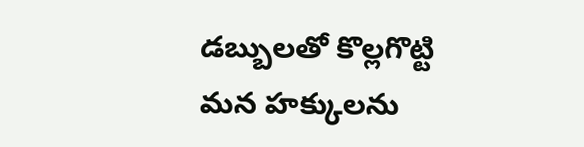డబ్బులతో కొల్లగొట్టి మన హక్కులను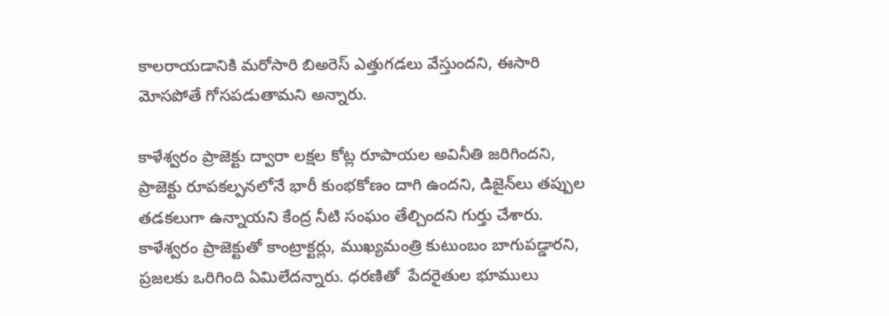కాలరాయడానికి మరోసారి బిఅరెస్‌ ఎత్తుగడలు వేస్తుందని, ఈసారి మోసపోతే గోసపడుతామని అన్నారు.

కాళేశ్వరం ప్రాజెక్టు ద్వారా లక్షల కోట్ల రూపాయల అవినీతి జరిగిందని, ప్రాజెక్టు రూపకల్పనలోనే భారీ కుంభకోణం దాగి ఉందని, డిజైన్‌లు తప్పుల తడకలుగా ఉన్నాయని కేంద్ర నీటి సంఘం తేల్చిందని గుర్తు చేశారు. కాళేశ్వరం ప్రాజెక్టుతో కాంట్రాక్టర్లు, ముఖ్యమంత్రి కుటుంబం బాగుపడ్డారని, ప్రజలకు ఒరిగింది ఏమిలేదన్నారు. ధరణితో  పేదరైతుల భూములు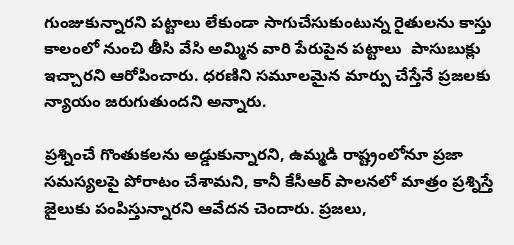గుంజుకున్నారని పట్టాలు లేకుండా సాగుచేసుకుంటున్న రైతులను కాస్తు కాలంలో నుంచి తీసి వేసి అమ్మిన వారి పేరుపైన పట్టాలు  పాసుబుక్లు ఇచ్చారని ఆరోపించారు. ధరణిని సమూలమైన మార్పు చేస్తేనే ప్రజలకు న్యాయం జరుగుతుందని అన్నారు.

ప్రశ్నించే గొంతుకలను అడ్డుకున్నారని, ఉమ్మడి రాష్ట్రంలోనూ ప్రజా సమస్యలపై పోరాటం చేశామని, కానీ కేసీఆర్‌ ‌పాలనలో మాత్రం ప్రశ్నిస్తే జైలుకు పంపిస్తున్నారని ఆవేదన చెందారు. ప్రజలు,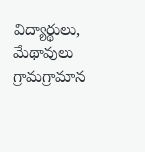విద్యార్థులు, మేథావులు గ్రామగ్రామాన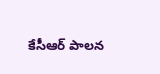కేసీఆర్‌ ‌పాలన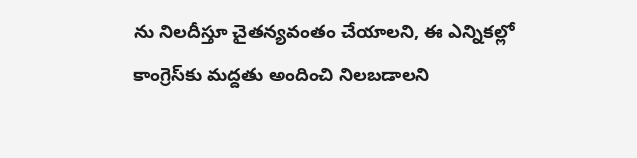ను నిలదీస్తూ చైతన్యవంతం చేయాలని, ఈ ఎన్నికల్లో కాంగ్రెస్‌కు మద్దతు అందించి నిలబడాలని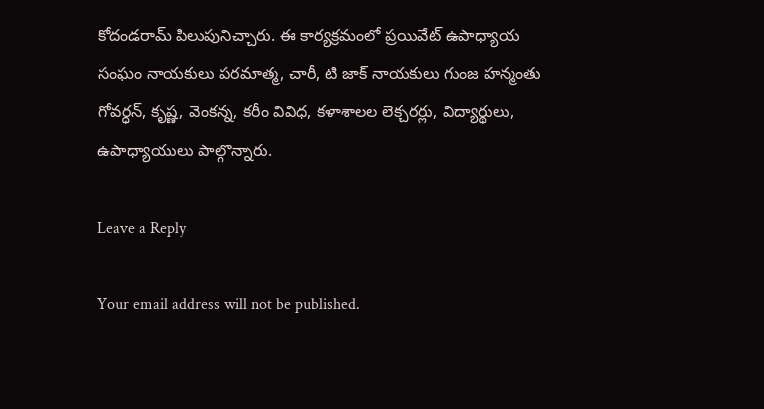కోదండరామ్‌ ‌పిలుపునిచ్చారు. ఈ కార్యక్రమంలో ప్రయివేట్‌ ఉపాధ్యాయ సంఘం నాయకులు పరమాత్మ, చారీ, టి జాక్‌ ‌నాయకులు గుంజ హన్మంతు  గోవర్ధన్‌, కృష్ణ, వెంకన్న, కరీం వివిధ, కళాశాలల లెక్చరర్లు, విద్యార్థులు, ఉపాధ్యాయులు పాల్గొన్నారు.

Leave a Reply

Your email address will not be published.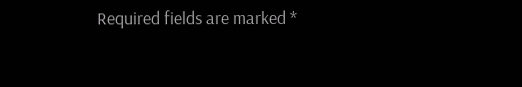Required fields are marked *